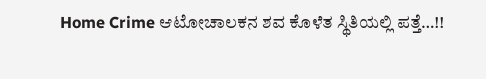Home Crime ಆಟೋಚಾಲಕನ ಶವ ಕೊಳೆತ ಸ್ಥಿತಿಯಲ್ಲಿ ಪತ್ತೆ…!!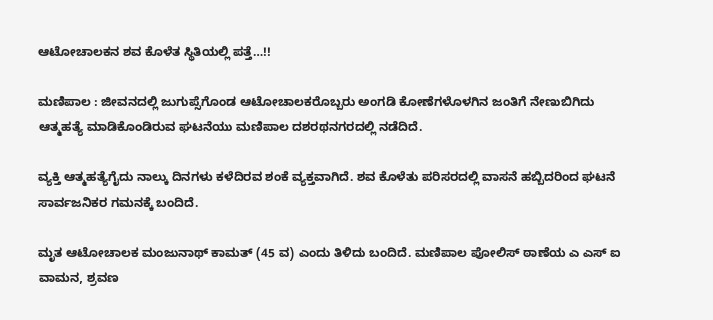ಆಟೋಚಾಲಕನ ಶವ ಕೊಳೆತ ಸ್ಥಿತಿಯಲ್ಲಿ ಪತ್ತೆ…!!

ಮಣಿಪಾಲ : ಜೀವನದಲ್ಲಿ ಜುಗುಪ್ಸೆಗೊಂಡ ಆಟೋಚಾಲಕರೊಬ್ಬರು ಅಂಗಡಿ ಕೋಣೆಗಳೊಳಗಿನ ಜಂತಿಗೆ ನೇಣುಬಿಗಿದು ಆತ್ಮಹತ್ಯೆ ಮಾಡಿಕೊಂಡಿರುವ ಘಟನೆಯು ಮಣಿಪಾಲ ದಶರಥನಗರದಲ್ಲಿ ನಡೆದಿದೆ.

ವ್ಯಕ್ತಿ ಆತ್ಮಹತ್ಯೆಗೈದು ನಾಲ್ಕು ದಿನಗಳು ಕಳೆದಿರವ ಶಂಕೆ ವ್ಯಕ್ತವಾಗಿದೆ. ಶವ ಕೊಳೆತು ಪರಿಸರದಲ್ಲಿ ವಾಸನೆ ಹಬ್ಬಿದರಿಂದ ಘಟನೆ ಸಾರ್ವಜನಿಕರ ಗಮನಕ್ಕೆ ಬಂದಿದೆ.

ಮೃತ ಆಟೋಚಾಲಕ ಮಂಜುನಾಥ್ ಕಾಮತ್ (45 ವ) ಎಂದು ತಿಳಿದು ಬಂದಿದೆ. ಮಣಿಪಾಲ ಪೋಲಿಸ್ ಠಾಣೆಯ ಎ ಎಸ್ ಐ ವಾಮನ, ಶ್ರವಣ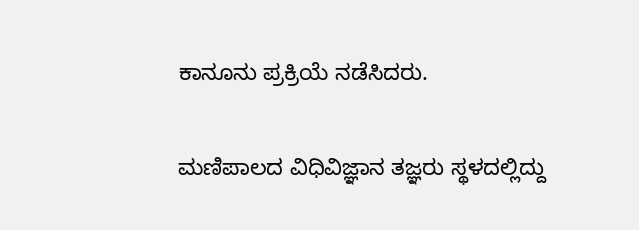ಕಾನೂನು ಪ್ರಕ್ರಿಯೆ ನಡೆಸಿದರು.

ಮಣಿಪಾಲದ ವಿಧಿವಿಜ್ಞಾನ ತಜ್ಞರು ಸ್ಥಳದಲ್ಲಿದ್ದು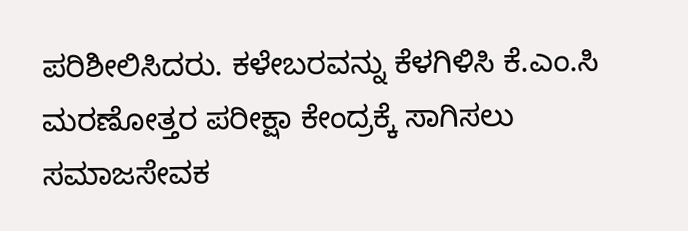ಪರಿಶೀಲಿಸಿದರು. ಕಳೇಬರವನ್ನು ಕೆಳಗಿಳಿಸಿ ಕೆ.ಎಂ.ಸಿ ಮರಣೋತ್ತರ ಪರೀಕ್ಷಾ ಕೇಂದ್ರಕ್ಕೆ ಸಾಗಿಸಲು ಸಮಾಜಸೇವಕ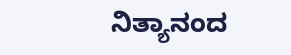ನಿತ್ಯಾನಂದ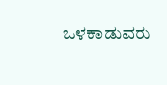ಒಳಕಾಡುವರು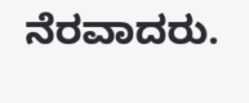ನೆರವಾದರು.